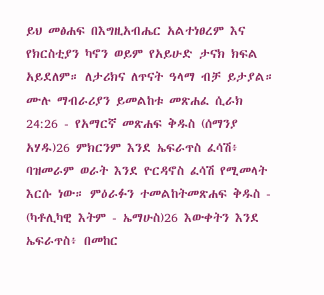ይህ መፅሐፍ በእግዚአብሔር አልተነፀረም እና የክርስቲያን ካኖን ወይም የአይሁድ ታናክ ክፍል አይደለም። ለታሪክና ለጥናት ዓላማ ብቻ ይታያል። ሙሉ ማብራሪያን ይመልከቱ መጽሐፈ ሲራክ 24:26 - የአማርኛ መጽሐፍ ቅዱስ (ሰማንያ አሃዱ)26 ምክርንም እንደ ኤፍራጥስ ፈሳሽ፥ ባዝመራም ወራት እንደ ዮርዳኖስ ፈሳሽ የሚመላት እርሱ ነው። ምዕራፉን ተመልከትመጽሐፍ ቅዱስ - (ካቶሊካዊ እትም - ኤማሁስ)26 እውቀትን እንደ ኤፍራጥስ፥ በመከር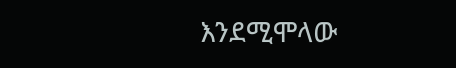እንደሚሞላው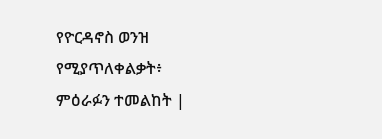የዮርዳኖስ ወንዝ የሚያጥለቀልቃት፥ ምዕራፉን ተመልከት |